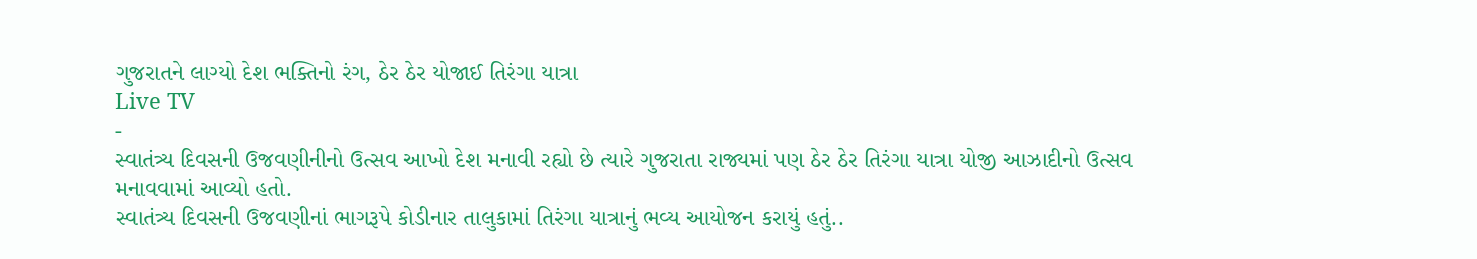ગુજરાતને લાગ્યો દેશ ભક્તિનો રંગ, ઠેર ઠેર યોજાઈ તિરંગા યાત્રા
Live TV
-
સ્વાતંત્ર્ય દિવસની ઉજવણીનીનો ઉત્સવ આખો દેશ મનાવી રહ્યો છે ત્યારે ગુજરાતા રાજ્યમાં પણ ઠેર ઠેર તિરંગા યાત્રા યોજી આઝાદીનો ઉત્સવ મનાવવામાં આવ્યો હતો.
સ્વાતંત્ર્ય દિવસની ઉજવણીનાં ભાગરૂપે કોડીનાર તાલુકામાં તિરંગા યાત્રાનું ભવ્ય આયોજન કરાયું હતું..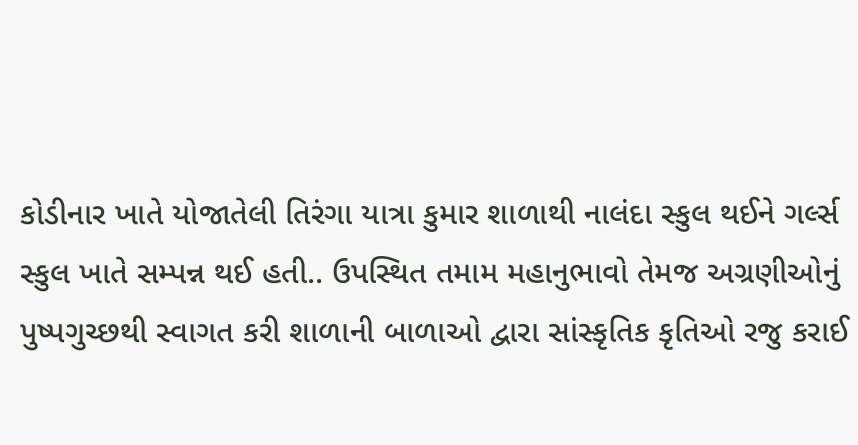કોડીનાર ખાતે યોજાતેલી તિરંગા યાત્રા કુમાર શાળાથી નાલંદા સ્કુલ થઈને ગર્લ્સ સ્કુલ ખાતે સમ્પન્ન થઈ હતી.. ઉપસ્થિત તમામ મહાનુભાવો તેમજ અગ્રણીઓનું પુષ્પગુચ્છથી સ્વાગત કરી શાળાની બાળાઓ દ્વારા સાંસ્કૃતિક કૃતિઓ રજુ કરાઈ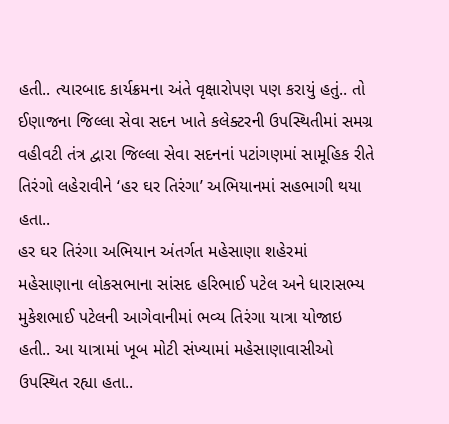હતી.. ત્યારબાદ કાર્યક્રમના અંતે વૃક્ષારોપણ પણ કરાયું હતું.. તો ઈણાજના જિલ્લા સેવા સદન ખાતે કલેક્ટરની ઉપસ્થિતીમાં સમગ્ર વહીવટી તંત્ર દ્વારા જિલ્લા સેવા સદનનાં પટાંગણમાં સામૂહિક રીતે તિરંગો લહેરાવીને ‘હર ઘર તિરંગા’ અભિયાનમાં સહભાગી થયા હતા..
હર ઘર તિરંગા અભિયાન અંતર્ગત મહેસાણા શહેરમાં મહેસાણાના લોકસભાના સાંસદ હરિભાઈ પટેલ અને ધારાસભ્ય મુકેશભાઈ પટેલની આગેવાનીમાં ભવ્ય તિરંગા યાત્રા યોજાઇ હતી.. આ યાત્રામાં ખૂબ મોટી સંખ્યામાં મહેસાણાવાસીઓ ઉપસ્થિત રહ્યા હતા..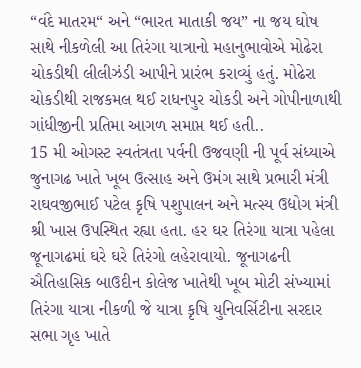“વંદે માતરમ“ અને “ભારત માતાકી જય” ના જય ઘોષ સાથે નીકળેલી આ તિરંગા યાત્રાનો મહાનુભાવોએ મોઢેરા ચોકડીથી લીલીઝંડી આપીને પ્રારંભ કરાવ્યું હતું. મોઢેરા ચોકડીથી રાજકમલ થઈ રાધનપુર ચોકડી અને ગોપીનાળાથી ગાંધીજીની પ્રતિમા આગળ સમાપ્ત થઈ હતી..
15 મી ઓગસ્ટ સ્વતંત્રતા પર્વની ઉજવણી ની પૂર્વ સંધ્યાએ જુનાગઢ ખાતે ખૂબ ઉત્સાહ અને ઉમંગ સાથે પ્રભારી મંત્રી રાઘવજીભાઈ પટેલ કૃષિ પશુપાલન અને મત્સ્ય ઉદ્યોગ મંત્રી શ્રી ખાસ ઉપસ્થિત રહ્યા હતા. હર ઘર તિરંગા યાત્રા પહેલા જૂનાગઢમાં ઘરે ઘરે તિરંગો લહેરાવાયો. જૂનાગઢની ઐતિહાસિક બાઉદીન કોલેજ ખાતેથી ખૂબ મોટી સંખ્યામાં તિરંગા યાત્રા નીકળી જે યાત્રા કૃષિ યુનિવર્સિટીના સરદાર સભા ગૃહ ખાતે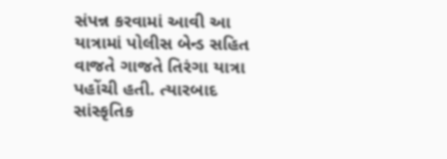સંપન્ન કરવામાં આવી આ યાત્રામાં પોલીસ બેન્ડ સહિત વાજતે ગાજતે તિરંગા યાત્રા પહોંચી હતી. ત્યારબાદ સાંસ્કૃતિક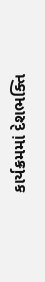કાર્યક્રમમાં દેશભક્તિ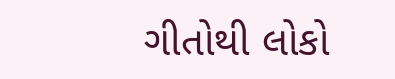ગીતોથી લોકો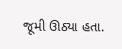જૂમી ઊઠ્યા હતા.